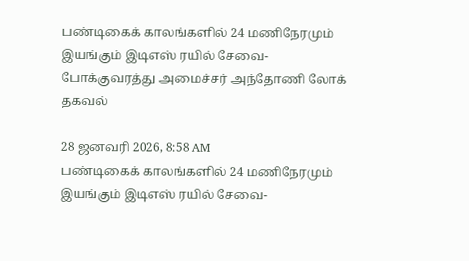பண்டிகைக் காலங்களில் 24 மணிநேரமும் இயங்கும் இடிஎஸ் ரயில் சேவை- போக்குவரத்து அமைச்சர் அந்தோணி லோக் தகவல்

28 ஜனவரி 2026, 8:58 AM
பண்டிகைக் காலங்களில் 24 மணிநேரமும் இயங்கும் இடிஎஸ் ரயில் சேவை-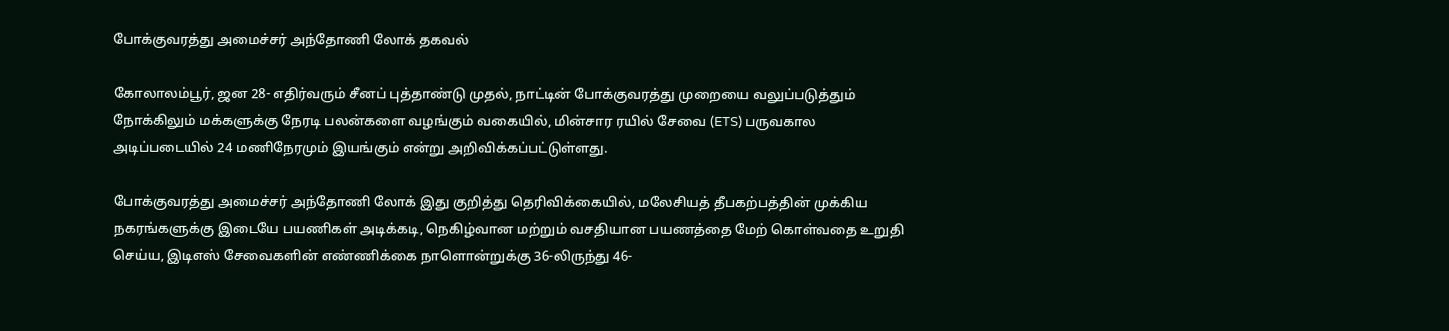போக்குவரத்து அமைச்சர் அந்தோணி லோக் தகவல்

கோலாலம்பூர், ஜன 28- எதிர்வரும் சீனப் புத்தாண்டு முதல், நாட்டின் போக்குவரத்து முறையை வலுப்படுத்தும் நோக்கிலும் மக்களுக்கு நேரடி பலன்களை வழங்கும் வகையில், மின்சார ரயில் சேவை (ETS) பருவகால அடிப்படையில் 24 மணிநேரமும் இயங்கும் என்று அறிவிக்கப்பட்டுள்ளது.

போக்குவரத்து அமைச்சர் அந்தோணி லோக் இது குறித்து தெரிவிக்கையில், மலேசியத் தீபகற்பத்தின் முக்கிய நகரங்களுக்கு இடையே பயணிகள் அடிக்கடி, நெகிழ்வான மற்றும் வசதியான பயணத்தை மேற் கொள்வதை உறுதி செய்ய, இடிஎஸ் சேவைகளின் எண்ணிக்கை நாளொன்றுக்கு 36-லிருந்து 46-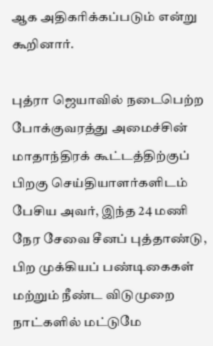ஆக அதிகரிக்கப்படும் என்று கூறினார்.

புத்ரா ஜெயாவில் நடைபெற்ற போக்குவரத்து அமைச்சின் மாதாந்திரக் கூட்டத்திற்குப் பிறகு செய்தியாளர்களிடம் பேசிய அவர், இந்த 24 மணி நேர சேவை சீனப் புத்தாண்டு, பிற முக்கியப் பண்டிகைகள் மற்றும் நீண்ட விடுமுறை நாட்களில் மட்டுமே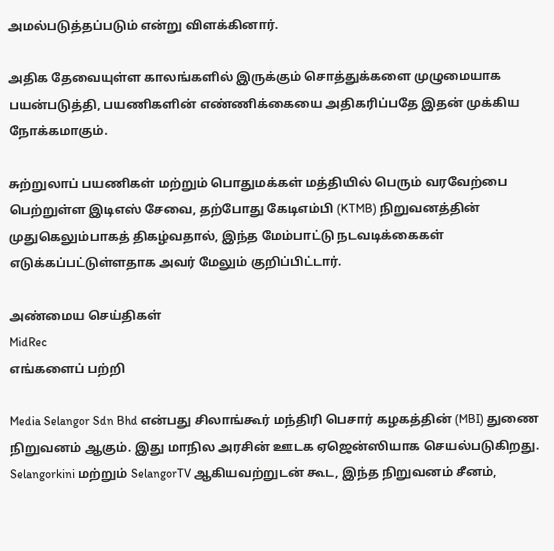அமல்படுத்தப்படும் என்று விளக்கினார்.

அதிக தேவையுள்ள காலங்களில் இருக்கும் சொத்துக்களை முழுமையாக பயன்படுத்தி, பயணிகளின் எண்ணிக்கையை அதிகரிப்பதே இதன் முக்கிய நோக்கமாகும்.

சுற்றுலாப் பயணிகள் மற்றும் பொதுமக்கள் மத்தியில் பெரும் வரவேற்பை பெற்றுள்ள இடிஎஸ் சேவை, தற்போது கேடிஎம்பி (KTMB) நிறுவனத்தின் முதுகெலும்பாகத் திகழ்வதால், இந்த மேம்பாட்டு நடவடிக்கைகள் எடுக்கப்பட்டுள்ளதாக அவர் மேலும் குறிப்பிட்டார்.

அண்மைய செய்திகள்
MidRec
எங்களைப் பற்றி

Media Selangor Sdn Bhd என்பது சிலாங்கூர் மந்திரி பெசார் கழகத்தின் (MBI) துணை நிறுவனம் ஆகும். இது மாநில அரசின் ஊடக ஏஜென்ஸியாக செயல்படுகிறது. Selangorkini மற்றும் SelangorTV ஆகியவற்றுடன் கூட, இந்த நிறுவனம் சீனம்,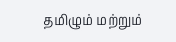தமிழும் மற்றும்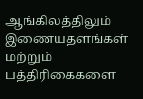ஆங்கிலத்திலும் இணையதளங்கள் மற்றும் பத்திரிகைகளை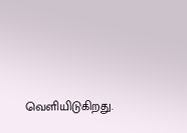வெளியிடுகிறது.